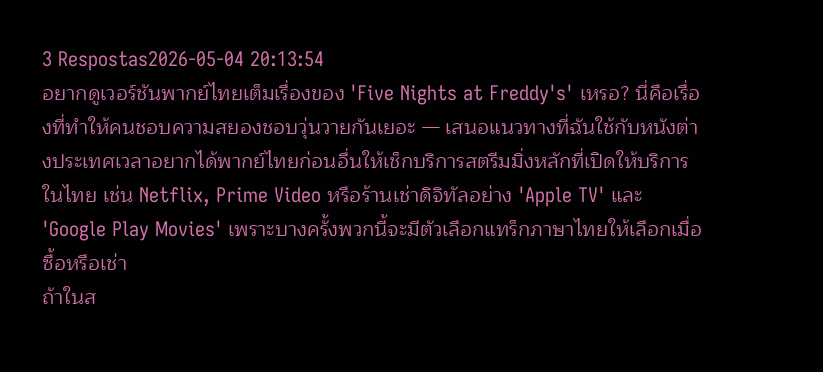3 Respostas2026-05-04 20:13:54
อยากดูเวอร์ชันพากย์ไทยเต็มเรื่องของ 'Five Nights at Freddy's' เหรอ? นี่คือเรื่องที่ทำให้คนชอบความสยองชอบวุ่นวายกันเยอะ — เสนอแนวทางที่ฉันใช้กับหนังต่างประเทศเวลาอยากได้พากย์ไทยก่อนอื่นให้เช็กบริการสตรีมมิ่งหลักที่เปิดให้บริการในไทย เช่น Netflix, Prime Video หรือร้านเช่าดิจิทัลอย่าง 'Apple TV' และ 'Google Play Movies' เพราะบางครั้งพวกนี้จะมีตัวเลือกแทร็กภาษาไทยให้เลือกเมื่อซื้อหรือเช่า
ถ้าในส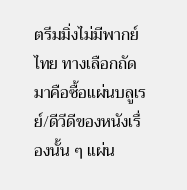ตรีมมิ่งไม่มีพากย์ไทย ทางเลือกถัดมาคือซื้อแผ่นบลูเรย์/ดีวีดีของหนังเรื่องนั้น ๆ แผ่น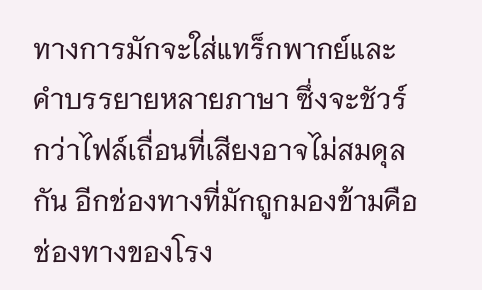ทางการมักจะใส่แทร็กพากย์และคำบรรยายหลายภาษา ซึ่งจะชัวร์กว่าไฟล์เถื่อนที่เสียงอาจไม่สมดุลกัน อีกช่องทางที่มักถูกมองข้ามคือช่องทางของโรง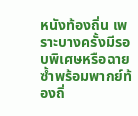หนังท้องถิ่น เพราะบางครั้งมีรอบพิเศษหรือฉายซ้ำพร้อมพากย์ท้องถิ่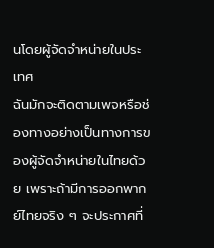นโดยผู้จัดจำหน่ายในประเทศ
ฉันมักจะติดตามเพจหรือช่องทางอย่างเป็นทางการของผู้จัดจำหน่ายในไทยด้วย เพราะถ้ามีการออกพากย์ไทยจริง ๆ จะประกาศที่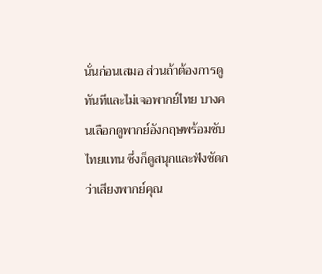นั่นก่อนเสมอ ส่วนถ้าต้องการดูทันทีและไม่เจอพากย์ไทย บางคนเลือกดูพากย์อังกฤษพร้อมซับไทยแทน ซึ่งก็ดูสนุกและฟังชัดกว่าเสียงพากย์คุณ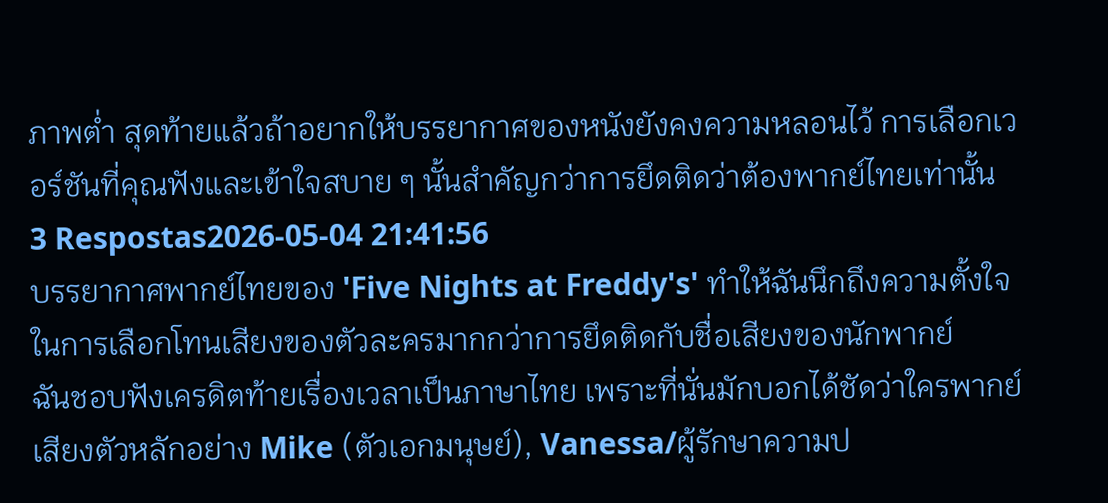ภาพต่ำ สุดท้ายแล้วถ้าอยากให้บรรยากาศของหนังยังคงความหลอนไว้ การเลือกเวอร์ชันที่คุณฟังและเข้าใจสบาย ๆ นั้นสำคัญกว่าการยึดติดว่าต้องพากย์ไทยเท่านั้น
3 Respostas2026-05-04 21:41:56
บรรยากาศพากย์ไทยของ 'Five Nights at Freddy's' ทำให้ฉันนึกถึงความตั้งใจในการเลือกโทนเสียงของตัวละครมากกว่าการยึดติดกับชื่อเสียงของนักพากย์
ฉันชอบฟังเครดิตท้ายเรื่องเวลาเป็นภาษาไทย เพราะที่นั่นมักบอกได้ชัดว่าใครพากย์เสียงตัวหลักอย่าง Mike (ตัวเอกมนุษย์), Vanessa/ผู้รักษาความป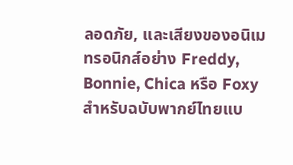ลอดภัย, และเสียงของอนิเมทรอนิกส์อย่าง Freddy, Bonnie, Chica หรือ Foxy สำหรับฉบับพากย์ไทยแบ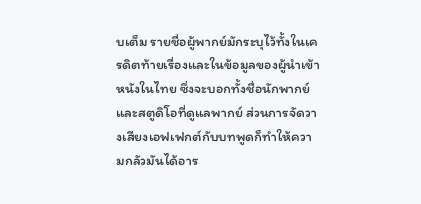บเต็ม รายชื่อผู้พากย์มักระบุไว้ทั้งในเครดิตท้ายเรื่องและในข้อมูลของผู้นำเข้าหนังในไทย ซึ่งจะบอกทั้งชื่อนักพากย์และสตูดิโอที่ดูแลพากย์ ส่วนการจัดวางเสียงเอฟเฟกต์กับบทพูดก็ทำให้ความกลัวมันได้อาร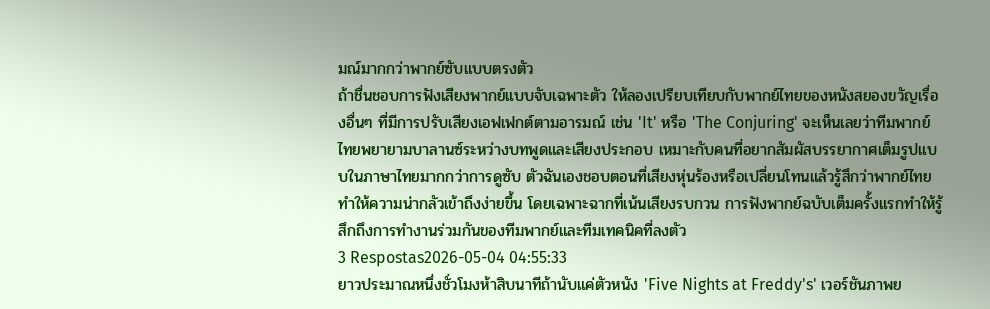มณ์มากกว่าพากย์ซับแบบตรงตัว
ถ้าชื่นชอบการฟังเสียงพากย์แบบจับเฉพาะตัว ให้ลองเปรียบเทียบกับพากย์ไทยของหนังสยองขวัญเรื่องอื่นๆ ที่มีการปรับเสียงเอฟเฟกต์ตามอารมณ์ เช่น 'It' หรือ 'The Conjuring' จะเห็นเลยว่าทีมพากย์ไทยพยายามบาลานซ์ระหว่างบทพูดและเสียงประกอบ เหมาะกับคนที่อยากสัมผัสบรรยากาศเต็มรูปแบบในภาษาไทยมากกว่าการดูซับ ตัวฉันเองชอบตอนที่เสียงหุ่นร้องหรือเปลี่ยนโทนแล้วรู้สึกว่าพากย์ไทยทำให้ความน่ากลัวเข้าถึงง่ายขึ้น โดยเฉพาะฉากที่เน้นเสียงรบกวน การฟังพากย์ฉบับเต็มครั้งแรกทำให้รู้สึกถึงการทำงานร่วมกันของทีมพากย์และทีมเทคนิคที่ลงตัว
3 Respostas2026-05-04 04:55:33
ยาวประมาณหนึ่งชั่วโมงห้าสิบนาทีถ้านับแค่ตัวหนัง 'Five Nights at Freddy's' เวอร์ชันภาพย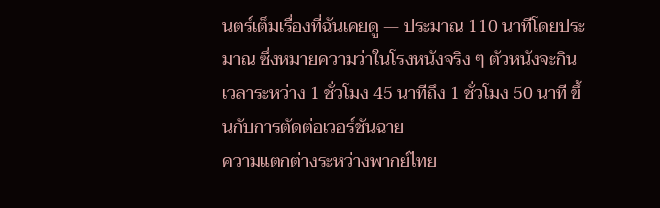นตร์เต็มเรื่องที่ฉันเคยดู — ประมาณ 110 นาทีโดยประมาณ ซึ่งหมายความว่าในโรงหนังจริง ๆ ตัวหนังจะกินเวลาระหว่าง 1 ชั่วโมง 45 นาทีถึง 1 ชั่วโมง 50 นาที ขึ้นกับการตัดต่อเวอร์ชันฉาย
ความแตกต่างระหว่างพากย์ไทย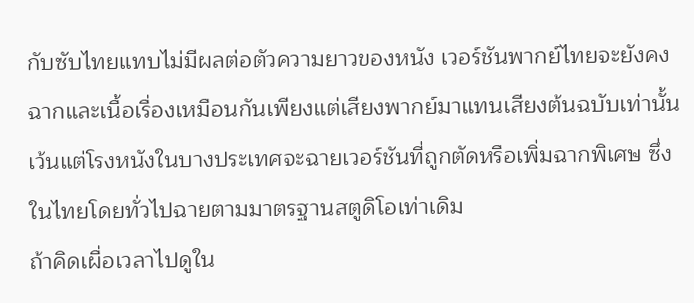กับซับไทยแทบไม่มีผลต่อตัวความยาวของหนัง เวอร์ชันพากย์ไทยจะยังคงฉากและเนื้อเรื่องเหมือนกันเพียงแต่เสียงพากย์มาแทนเสียงต้นฉบับเท่านั้น เว้นแต่โรงหนังในบางประเทศจะฉายเวอร์ชันที่ถูกตัดหรือเพิ่มฉากพิเศษ ซึ่งในไทยโดยทั่วไปฉายตามมาตรฐานสตูดิโอเท่าเดิม
ถ้าคิดเผื่อเวลาไปดูใน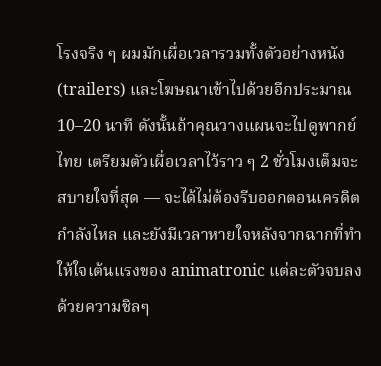โรงจริง ๆ ผมมักเผื่อเวลารวมทั้งตัวอย่างหนัง (trailers) และโฆษณาเข้าไปด้วยอีกประมาณ 10–20 นาที ดังนั้นถ้าคุณวางแผนจะไปดูพากย์ไทย เตรียมตัวเผื่อเวลาไว้ราว ๆ 2 ชั่วโมงเต็มจะสบายใจที่สุด — จะได้ไม่ต้องรีบออกตอนเครดิตกำลังไหล และยังมีเวลาหายใจหลังจากฉากที่ทำให้ใจเต้นแรงของ animatronic แต่ละตัวจบลงด้วยความชิลๆ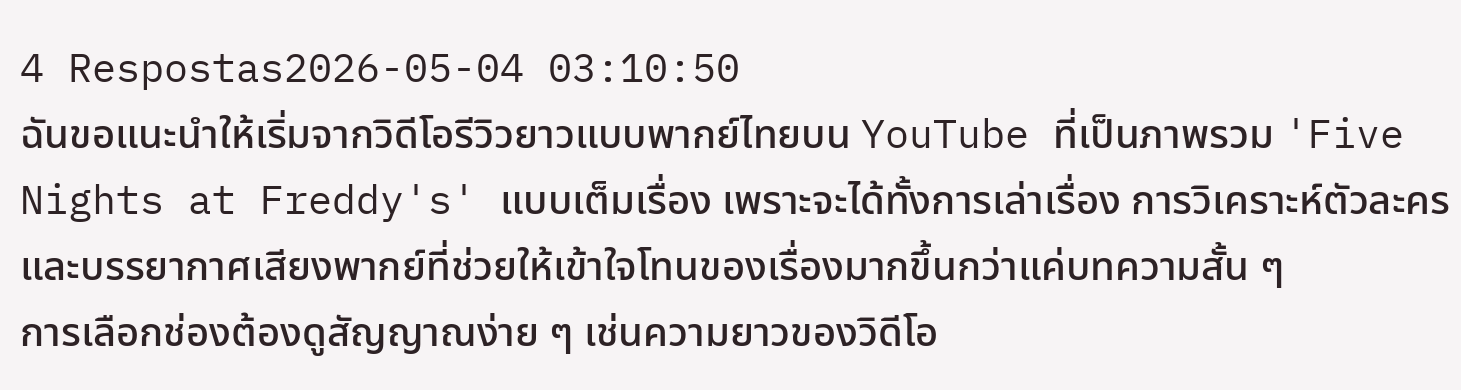4 Respostas2026-05-04 03:10:50
ฉันขอแนะนำให้เริ่มจากวิดีโอรีวิวยาวแบบพากย์ไทยบน YouTube ที่เป็นภาพรวม 'Five Nights at Freddy's' แบบเต็มเรื่อง เพราะจะได้ทั้งการเล่าเรื่อง การวิเคราะห์ตัวละคร และบรรยากาศเสียงพากย์ที่ช่วยให้เข้าใจโทนของเรื่องมากขึ้นกว่าแค่บทความสั้น ๆ
การเลือกช่องต้องดูสัญญาณง่าย ๆ เช่นความยาวของวิดีโอ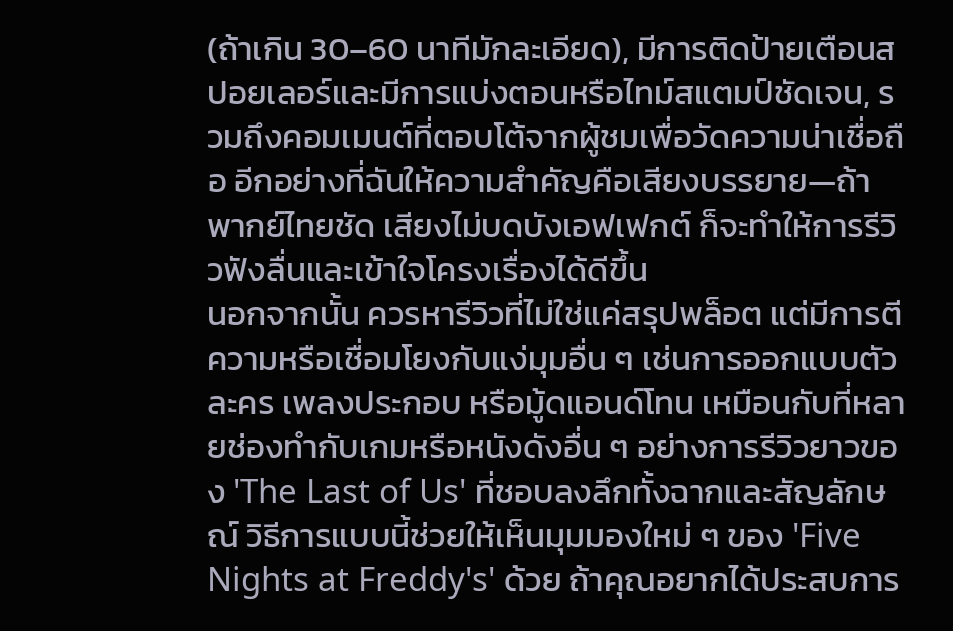(ถ้าเกิน 30–60 นาทีมักละเอียด), มีการติดป้ายเตือนสปอยเลอร์และมีการแบ่งตอนหรือไทม์สแตมป์ชัดเจน, รวมถึงคอมเมนต์ที่ตอบโต้จากผู้ชมเพื่อวัดความน่าเชื่อถือ อีกอย่างที่ฉันให้ความสำคัญคือเสียงบรรยาย—ถ้าพากย์ไทยชัด เสียงไม่บดบังเอฟเฟกต์ ก็จะทำให้การรีวิวฟังลื่นและเข้าใจโครงเรื่องได้ดีขึ้น
นอกจากนั้น ควรหารีวิวที่ไม่ใช่แค่สรุปพล็อต แต่มีการตีความหรือเชื่อมโยงกับแง่มุมอื่น ๆ เช่นการออกแบบตัวละคร เพลงประกอบ หรือมู้ดแอนด์โทน เหมือนกับที่หลายช่องทำกับเกมหรือหนังดังอื่น ๆ อย่างการรีวิวยาวของ 'The Last of Us' ที่ชอบลงลึกทั้งฉากและสัญลักษณ์ วิธีการแบบนี้ช่วยให้เห็นมุมมองใหม่ ๆ ของ 'Five Nights at Freddy's' ด้วย ถ้าคุณอยากได้ประสบการ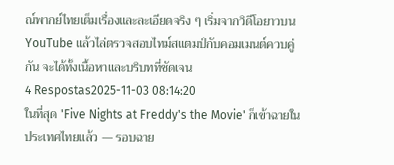ณ์พากย์ไทยเต็มเรื่องและละเอียดจริง ๆ เริ่มจากวิดีโอยาวบน YouTube แล้วไล่ตรวจสอบไทม์สแตมป์กับคอมเมนต์ควบคู่กัน จะได้ทั้งเนื้อหาและบริบทที่ชัดเจน
4 Respostas2025-11-03 08:14:20
ในที่สุด 'Five Nights at Freddy's the Movie' ก็เข้าฉายในประเทศไทยแล้ว — รอบฉาย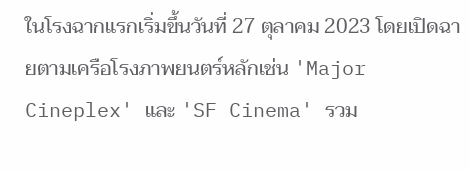ในโรงฉากแรกเริ่มขึ้นวันที่ 27 ตุลาคม 2023 โดยเปิดฉายตามเครือโรงภาพยนตร์หลักเช่น 'Major Cineplex' และ 'SF Cinema' รวม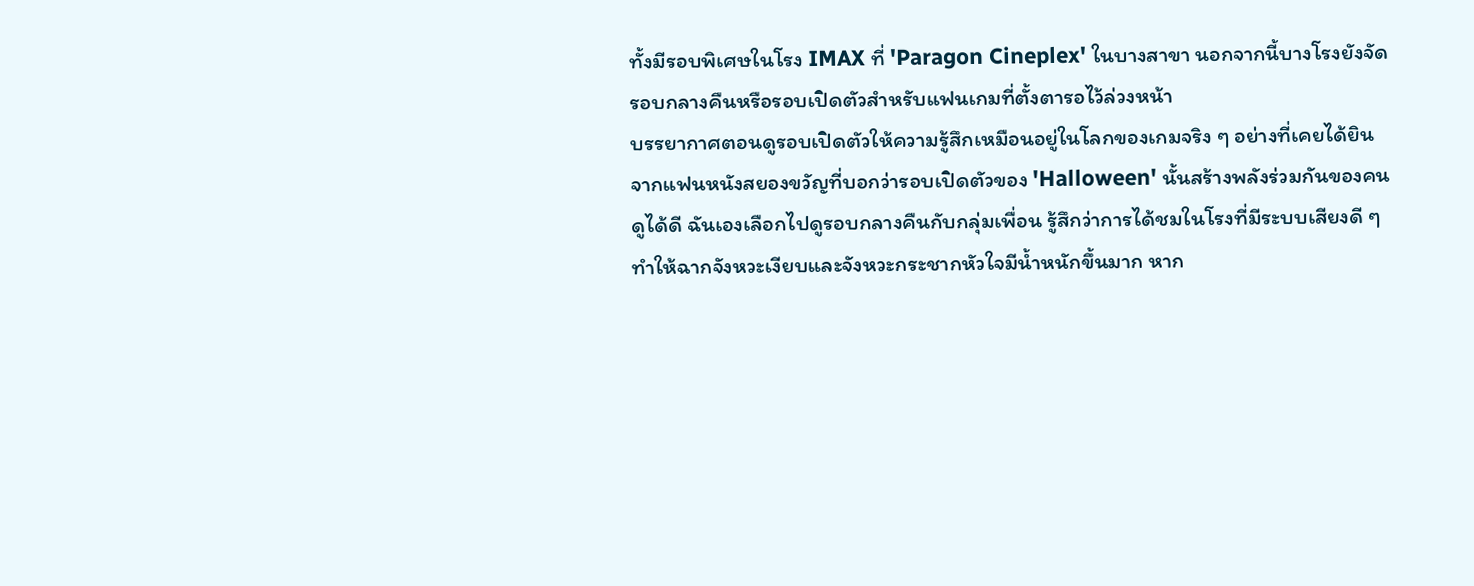ทั้งมีรอบพิเศษในโรง IMAX ที่ 'Paragon Cineplex' ในบางสาขา นอกจากนี้บางโรงยังจัดรอบกลางคืนหรือรอบเปิดตัวสำหรับแฟนเกมที่ตั้งตารอไว้ล่วงหน้า
บรรยากาศตอนดูรอบเปิดตัวให้ความรู้สึกเหมือนอยู่ในโลกของเกมจริง ๆ อย่างที่เคยได้ยินจากแฟนหนังสยองขวัญที่บอกว่ารอบเปิดตัวของ 'Halloween' นั้นสร้างพลังร่วมกันของคนดูได้ดี ฉันเองเลือกไปดูรอบกลางคืนกับกลุ่มเพื่อน รู้สึกว่าการได้ชมในโรงที่มีระบบเสียงดี ๆ ทำให้ฉากจังหวะเงียบและจังหวะกระชากหัวใจมีน้ำหนักขึ้นมาก หาก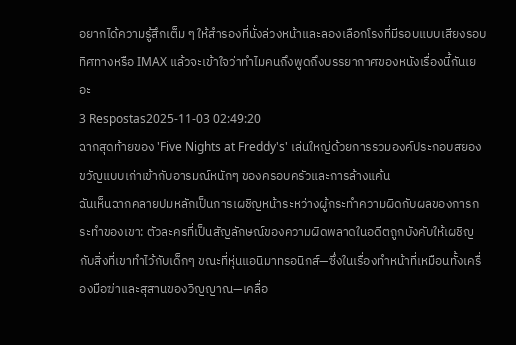อยากได้ความรู้สึกเต็ม ๆ ให้สำรองที่นั่งล่วงหน้าและลองเลือกโรงที่มีรอบแบบเสียงรอบทิศทางหรือ IMAX แล้วจะเข้าใจว่าทำไมคนถึงพูดถึงบรรยากาศของหนังเรื่องนี้กันเยอะ
3 Respostas2025-11-03 02:49:20
ฉากสุดท้ายของ 'Five Nights at Freddy's' เล่นใหญ่ด้วยการรวมองค์ประกอบสยองขวัญแบบเก่าเข้ากับอารมณ์หนักๆ ของครอบครัวและการล้างแค้น
ฉันเห็นฉากคลายปมหลักเป็นการเผชิญหน้าระหว่างผู้กระทำความผิดกับผลของการกระทำของเขา: ตัวละครที่เป็นสัญลักษณ์ของความผิดพลาดในอดีตถูกบังคับให้เผชิญกับสิ่งที่เขาทำไว้กับเด็กๆ ขณะที่หุ่นแอนิมาทรอนิกส์—ซึ่งในเรื่องทำหน้าที่เหมือนทั้งเครื่องมือฆ่าและสุสานของวิญญาณ—เคลื่อ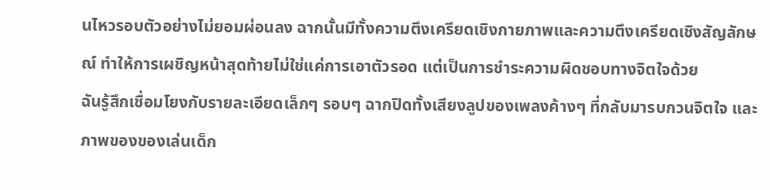นไหวรอบตัวอย่างไม่ยอมผ่อนลง ฉากนั้นมีทั้งความตึงเครียดเชิงกายภาพและความตึงเครียดเชิงสัญลักษณ์ ทำให้การเผชิญหน้าสุดท้ายไม่ใช่แค่การเอาตัวรอด แต่เป็นการชำระความผิดชอบทางจิตใจด้วย
ฉันรู้สึกเชื่อมโยงกับรายละเอียดเล็กๆ รอบๆ ฉากปิดทั้งเสียงลูปของเพลงค้างๆ ที่กลับมารบกวนจิตใจ และภาพของของเล่นเด็ก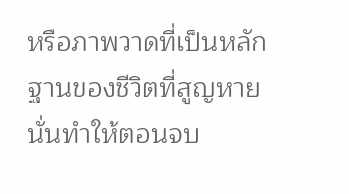หรือภาพวาดที่เป็นหลักฐานของชีวิตที่สูญหาย นั่นทำให้ตอนจบ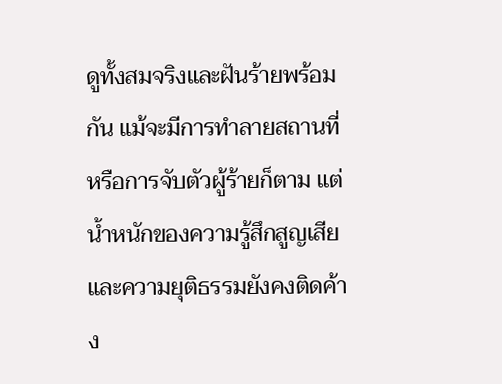ดูทั้งสมจริงและฝันร้ายพร้อมกัน แม้จะมีการทำลายสถานที่หรือการจับตัวผู้ร้ายก็ตาม แต่น้ำหนักของความรู้สึกสูญเสียและความยุติธรรมยังคงติดค้าง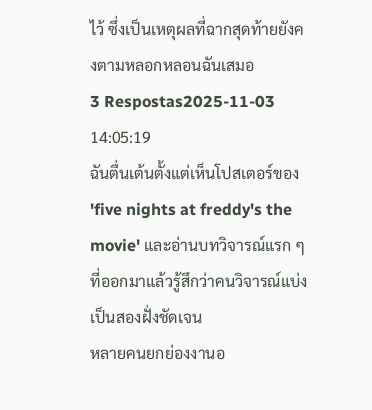ไว้ ซึ่งเป็นเหตุผลที่ฉากสุดท้ายยังคงตามหลอกหลอนฉันเสมอ
3 Respostas2025-11-03 14:05:19
ฉันตื่นเต้นตั้งแต่เห็นโปสเตอร์ของ 'five nights at freddy's the movie' และอ่านบทวิจารณ์แรก ๆ ที่ออกมาแล้วรู้สึกว่าคนวิจารณ์แบ่งเป็นสองฝั่งชัดเจน
หลายคนยกย่องงานอ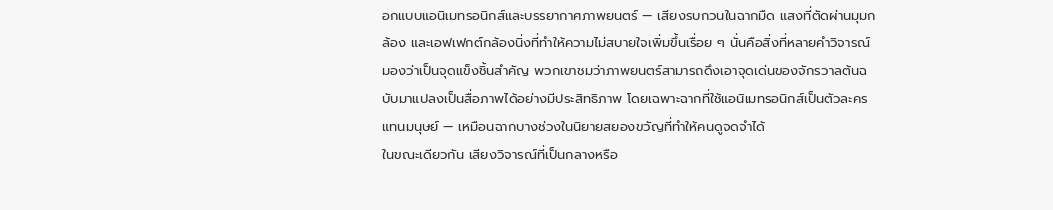อกแบบแอนิเมทรอนิกส์และบรรยากาศภาพยนตร์ — เสียงรบกวนในฉากมืด แสงที่ตัดผ่านมุมกล้อง และเอฟเฟกต์กล้องนิ่งที่ทำให้ความไม่สบายใจเพิ่มขึ้นเรื่อย ๆ นั่นคือสิ่งที่หลายคำวิจารณ์มองว่าเป็นจุดแข็งชิ้นสำคัญ พวกเขาชมว่าภาพยนตร์สามารถดึงเอาจุดเด่นของจักรวาลต้นฉบับมาแปลงเป็นสื่อภาพได้อย่างมีประสิทธิภาพ โดยเฉพาะฉากที่ใช้แอนิเมทรอนิกส์เป็นตัวละครแทนมนุษย์ — เหมือนฉากบางช่วงในนิยายสยองขวัญที่ทำให้คนดูจดจำได้
ในขณะเดียวกัน เสียงวิจารณ์ที่เป็นกลางหรือ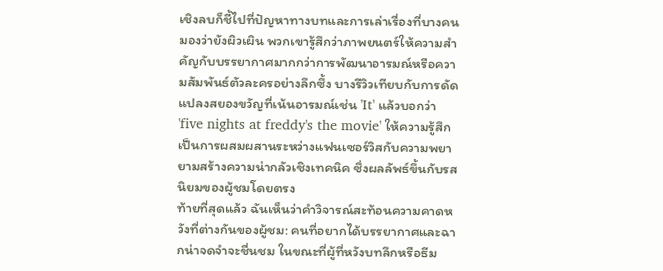เชิงลบก็ชี้ไปที่ปัญหาทางบทและการเล่าเรื่องที่บางคนมองว่ายังผิวเผิน พวกเขารู้สึกว่าภาพยนตร์ให้ความสำคัญกับบรรยากาศมากกว่าการพัฒนาอารมณ์หรือความสัมพันธ์ตัวละครอย่างลึกซึ้ง บางรีวิวเทียบกับการดัดแปลงสยองขวัญที่เน้นอารมณ์เช่น 'It' แล้วบอกว่า 'five nights at freddy's the movie' ให้ความรู้สึกเป็นการผสมผสานระหว่างแฟนเซอร์วิสกับความพยายามสร้างความน่ากลัวเชิงเทคนิค ซึ่งผลลัพธ์ขึ้นกับรสนิยมของผู้ชมโดยตรง
ท้ายที่สุดแล้ว ฉันเห็นว่าคำวิจารณ์สะท้อนความคาดหวังที่ต่างกันของผู้ชม: คนที่อยากได้บรรยากาศและฉากน่าจดจำจะชื่นชม ในขณะที่ผู้ที่หวังบทลึกหรือธีม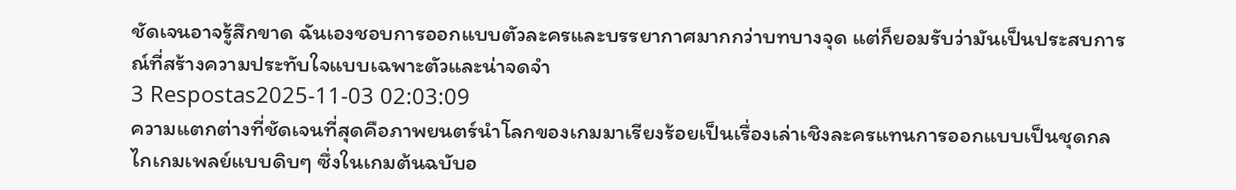ชัดเจนอาจรู้สึกขาด ฉันเองชอบการออกแบบตัวละครและบรรยากาศมากกว่าบทบางจุด แต่ก็ยอมรับว่ามันเป็นประสบการณ์ที่สร้างความประทับใจแบบเฉพาะตัวและน่าจดจำ
3 Respostas2025-11-03 02:03:09
ความแตกต่างที่ชัดเจนที่สุดคือภาพยนตร์นำโลกของเกมมาเรียงร้อยเป็นเรื่องเล่าเชิงละครแทนการออกแบบเป็นชุดกลไกเกมเพลย์แบบดิบๆ ซึ่งในเกมต้นฉบับอ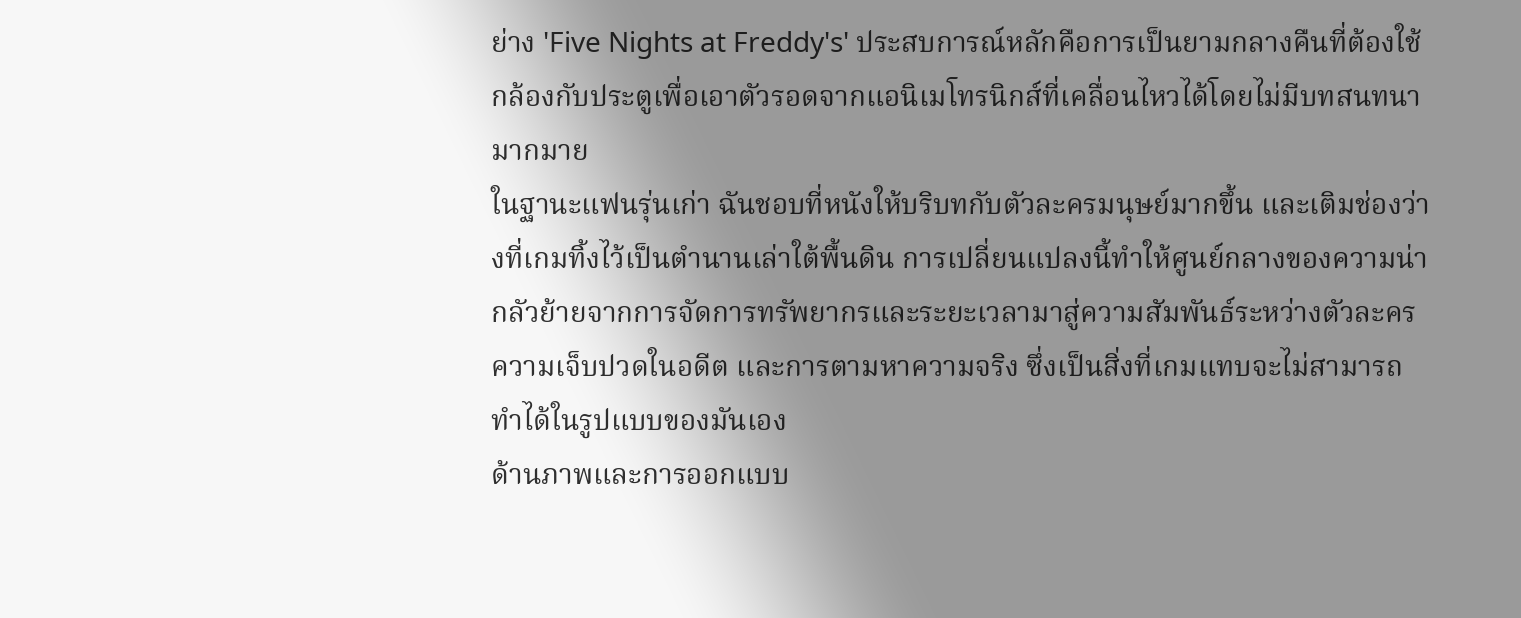ย่าง 'Five Nights at Freddy's' ประสบการณ์หลักคือการเป็นยามกลางคืนที่ต้องใช้กล้องกับประตูเพื่อเอาตัวรอดจากแอนิเมโทรนิกส์ที่เคลื่อนไหวได้โดยไม่มีบทสนทนามากมาย
ในฐานะแฟนรุ่นเก่า ฉันชอบที่หนังให้บริบทกับตัวละครมนุษย์มากขึ้น และเติมช่องว่างที่เกมทิ้งไว้เป็นตำนานเล่าใต้พื้นดิน การเปลี่ยนแปลงนี้ทำให้ศูนย์กลางของความน่ากลัวย้ายจากการจัดการทรัพยากรและระยะเวลามาสู่ความสัมพันธ์ระหว่างตัวละคร ความเจ็บปวดในอดีต และการตามหาความจริง ซึ่งเป็นสิ่งที่เกมแทบจะไม่สามารถทำได้ในรูปแบบของมันเอง
ด้านภาพและการออกแบบ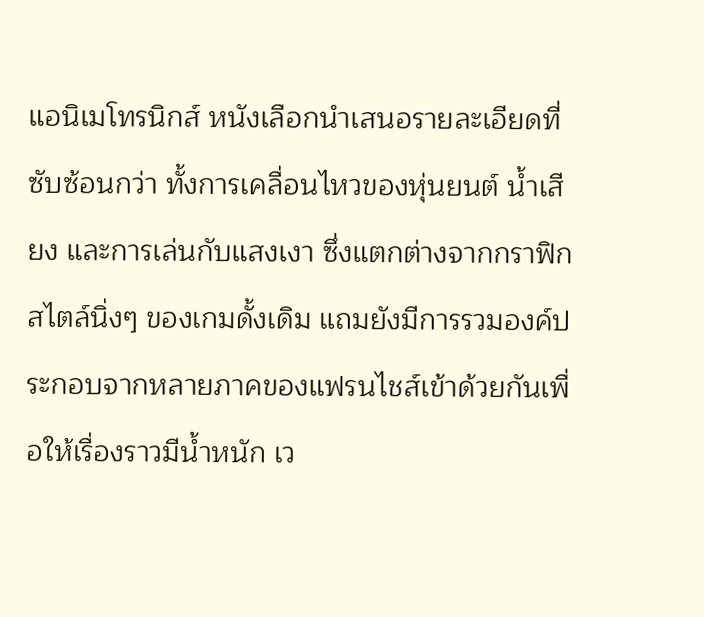แอนิเมโทรนิกส์ หนังเลือกนำเสนอรายละเอียดที่ซับซ้อนกว่า ทั้งการเคลื่อนไหวของหุ่นยนต์ น้ำเสียง และการเล่นกับแสงเงา ซึ่งแตกต่างจากกราฟิกสไตล์นิ่งๆ ของเกมดั้งเดิม แถมยังมีการรวมองค์ประกอบจากหลายภาคของแฟรนไชส์เข้าด้วยกันเพื่อให้เรื่องราวมีน้ำหนัก เว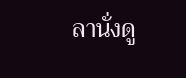ลานั่งดู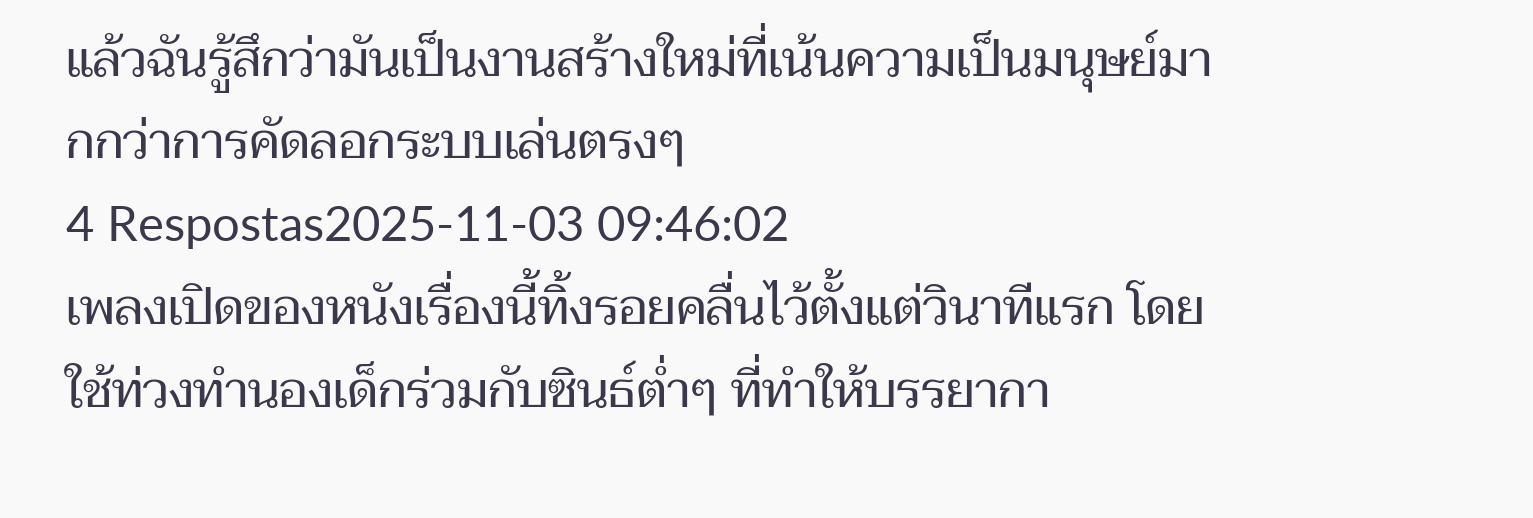แล้วฉันรู้สึกว่ามันเป็นงานสร้างใหม่ที่เน้นความเป็นมนุษย์มากกว่าการคัดลอกระบบเล่นตรงๆ
4 Respostas2025-11-03 09:46:02
เพลงเปิดของหนังเรื่องนี้ทิ้งรอยคลื่นไว้ตั้งแต่วินาทีแรก โดยใช้ท่วงทำนองเด็กร่วมกับซินธ์ต่ำๆ ที่ทำให้บรรยากา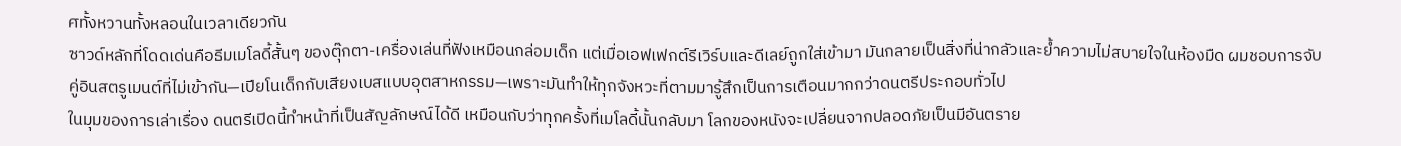ศทั้งหวานทั้งหลอนในเวลาเดียวกัน
ซาวด์หลักที่โดดเด่นคือธีมเมโลดี้สั้นๆ ของตุ๊กตา-เครื่องเล่นที่ฟังเหมือนกล่อมเด็ก แต่เมื่อเอฟเฟกต์รีเวิร์บและดีเลย์ถูกใส่เข้ามา มันกลายเป็นสิ่งที่น่ากลัวและย้ำความไม่สบายใจในห้องมืด ผมชอบการจับคู่อินสตรูเมนต์ที่ไม่เข้ากัน—เปียโนเด็กกับเสียงเบสแบบอุตสาหกรรม—เพราะมันทำให้ทุกจังหวะที่ตามมารู้สึกเป็นการเตือนมากกว่าดนตรีประกอบทั่วไป
ในมุมของการเล่าเรื่อง ดนตรีเปิดนี้ทำหน้าที่เป็นสัญลักษณ์ได้ดี เหมือนกับว่าทุกครั้งที่เมโลดี้นั้นกลับมา โลกของหนังจะเปลี่ยนจากปลอดภัยเป็นมีอันตราย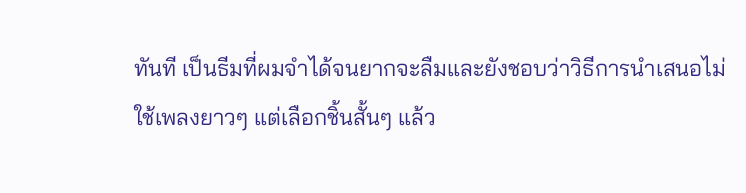ทันที เป็นธีมที่ผมจำได้จนยากจะลืมและยังชอบว่าวิธีการนำเสนอไม่ใช้เพลงยาวๆ แต่เลือกชิ้นสั้นๆ แล้ว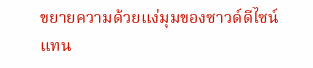ขยายความด้วยแง่มุมของซาวด์ดีไซน์แทน